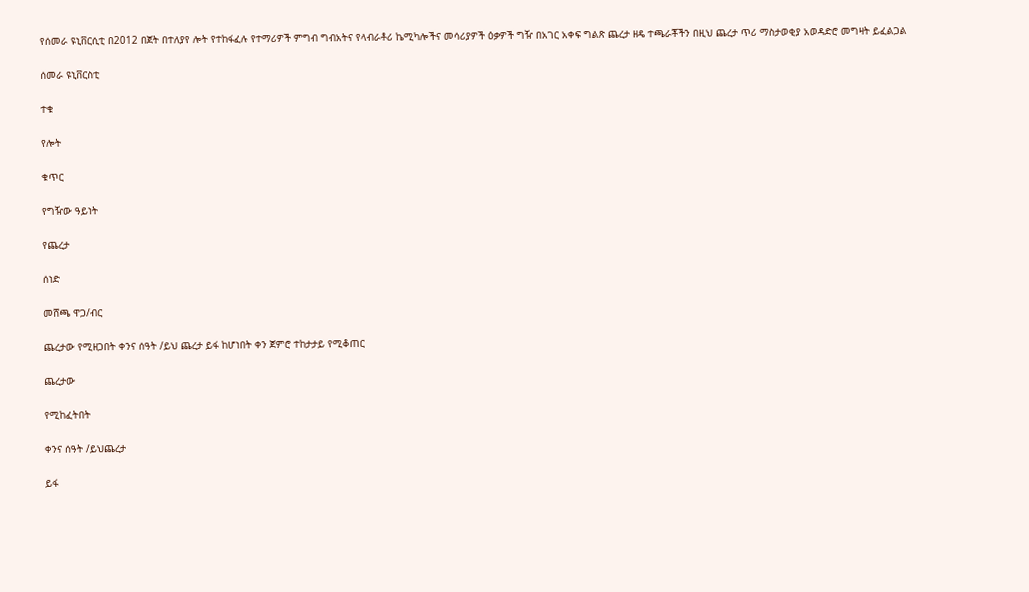የሰመራ ዩኒቨርሲቲ በ2012 በጀት በተለያየ ሎት የተከፋፈሉ የተማሪዎች ምግብ ግብአትና የላብራቶሪ ኬሚካሎችና መሳሪያዎች ዕቃዎች ግዥ በአገር አቀፍ ግልጽ ጨረታ ዘዴ ተጫራቾችን በዚህ ጨረታ ጥሪ ማስታወቂያ አወዳድሮ መግዛት ይፈልጋል

ሰመራ ዩኒቨርስቲ

ተቁ

የሎት

ቁጥር

የግዥው ዓይነት

የጨረታ

ሰነድ

መሸጫ ዋጋ/ብር

ጨረታው የሚዘጋበት ቀንና ሰዓት /ይህ ጨረታ ይፋ ከሆነበት ቀን ጀምሮ ተከታታይ የሚቆጠር

ጨረታው

የሚከፈትበት

ቀንና ሰዓት /ይህጨረታ

ይፋ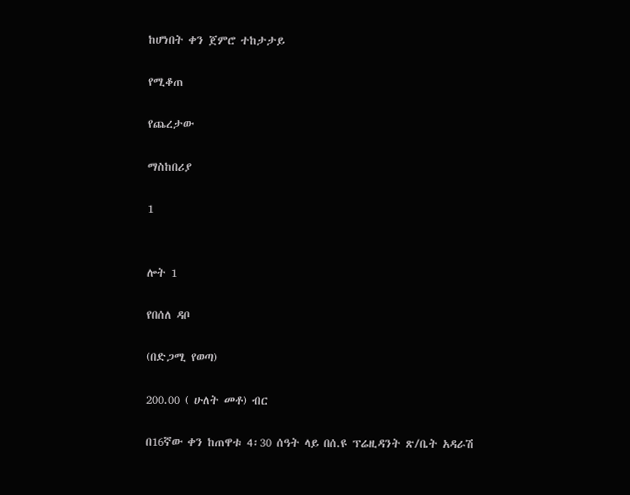ከሆነበት ቀን ጀምሮ ተከታታይ

የሚቆጠ

የጨረታው

ማስከበሪያ

1


ሎት 1

የበሰለ ዳቦ

(በድጋሚ የወጣ)

200.00 ( ሁለት መቶ) ብር

በ16ኛው ቀን ከጠዋቱ 4፡30 ሰዓት ላይ በሰ.ዩ ፕሬዚዳንት ጽ/ቤት አዳራሽ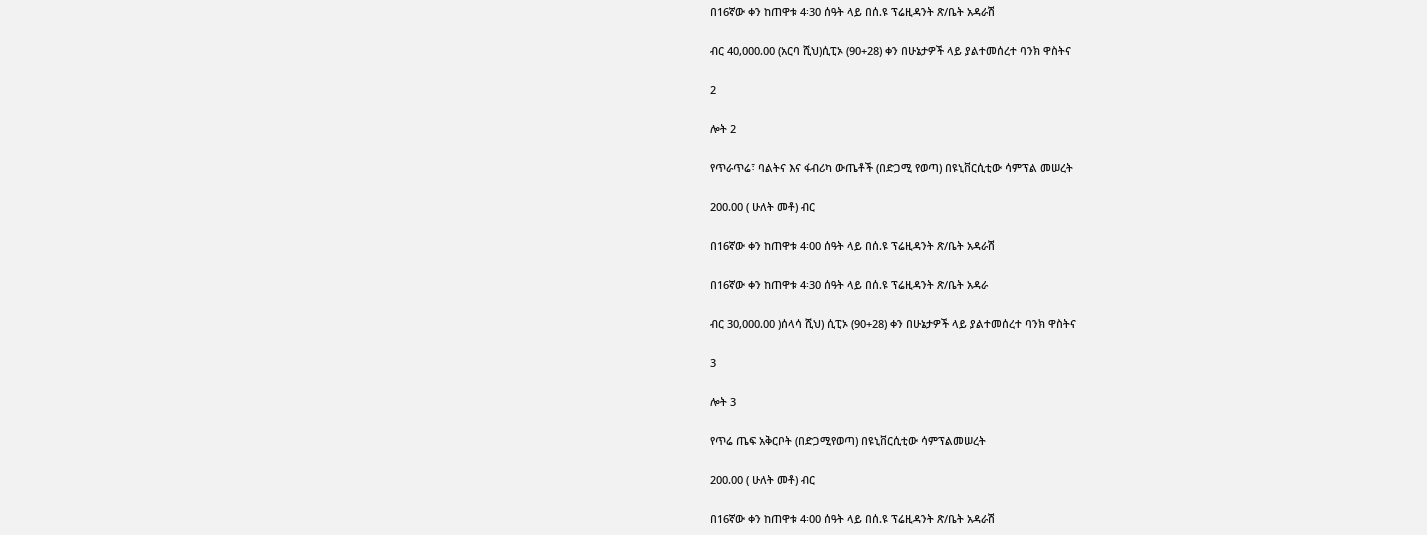በ16ኛው ቀን ከጠዋቱ 4፡30 ሰዓት ላይ በሰ.ዩ ፕሬዚዳንት ጽ/ቤት አዳራሽ

ብር 40,000.00 (አርባ ሺህ)ሲፒኦ (90+28) ቀን በሁኔታዎች ላይ ያልተመሰረተ ባንክ ዋስትና

2

ሎት 2

የጥራጥሬ፣ ባልትና እና ፋብሪካ ውጤቶች (በድጋሚ የወጣ) በዩኒቨርሲቲው ሳምፕል መሠረት

200.00 ( ሁለት መቶ) ብር

በ16ኛው ቀን ከጠዋቱ 4፡00 ሰዓት ላይ በሰ.ዩ ፕሬዚዳንት ጽ/ቤት አዳራሽ

በ16ኛው ቀን ከጠዋቱ 4፡30 ሰዓት ላይ በሰ.ዩ ፕሬዚዳንት ጽ/ቤት አዳራ

ብር 30,000.00 )ሰላሳ ሺህ) ሲፒኦ (90+28) ቀን በሁኔታዎች ላይ ያልተመሰረተ ባንክ ዋስትና

3

ሎት 3

የጥሬ ጤፍ አቅርቦት (በድጋሚየወጣ) በዩኒቨርሲቲው ሳምፕልመሠረት

200.00 ( ሁለት መቶ) ብር

በ16ኛው ቀን ከጠዋቱ 4፡00 ሰዓት ላይ በሰ.ዩ ፕሬዚዳንት ጽ/ቤት አዳራሽ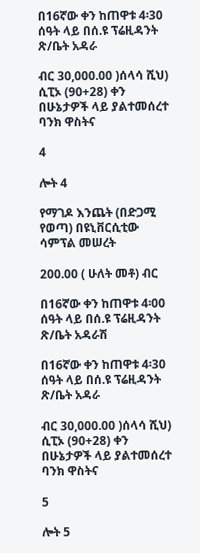በ16ኛው ቀን ከጠዋቱ 4፡30 ሰዓት ላይ በሰ.ዩ ፕሬዚዳንት ጽ/ቤት አዳራ

ብር 30,000.00 )ሰላሳ ሺህ) ሲፒኦ (90+28) ቀን በሁኔታዎች ላይ ያልተመሰረተ ባንክ ዋስትና

4

ሎት 4

የማገዶ እንጨት (በድጋሚ የወጣ) በዩኒቨርሲቲው ሳምፕል መሠረት

200.00 ( ሁለት መቶ) ብር

በ16ኛው ቀን ከጠዋቱ 4፡00 ሰዓት ላይ በሰ.ዩ ፕሬዚዳንት ጽ/ቤት አዳራሽ

በ16ኛው ቀን ከጠዋቱ 4፡30 ሰዓት ላይ በሰ.ዩ ፕሬዚዳንት ጽ/ቤት አዳራ

ብር 30,000.00 )ሰላሳ ሺህ) ሲፒኦ (90+28) ቀን በሁኔታዎች ላይ ያልተመሰረተ ባንክ ዋስትና

5

ሎት 5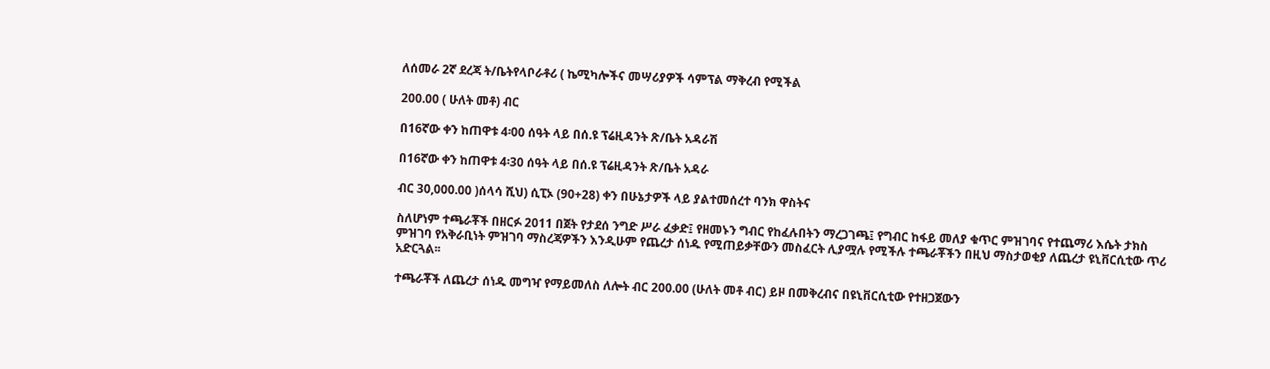ለሰመራ 2ኛ ደረጃ ት/ቤትየላቦራቶሪ ( ኬሚካሎችና መሣሪያዎች ሳምፕል ማቅረብ የሚችል

200.00 ( ሁለት መቶ) ብር

በ16ኛው ቀን ከጠዋቱ 4፡00 ሰዓት ላይ በሰ.ዩ ፕሬዚዳንት ጽ/ቤት አዳራሽ

በ16ኛው ቀን ከጠዋቱ 4፡30 ሰዓት ላይ በሰ.ዩ ፕሬዚዳንት ጽ/ቤት አዳራ

ብር 30,000.00 )ሰላሳ ሺህ) ሲፒኦ (90+28) ቀን በሁኔታዎች ላይ ያልተመሰረተ ባንክ ዋስትና

ስለሆነም ተጫራቾች በዘርፉ 2011 በጀት የታደሰ ንግድ ሥራ ፈቃድ፤ የዘመኑን ግብር የከፈሉበትን ማረጋገጫ፤ የግብር ከፋይ መለያ ቁጥር ምዝገባና የተጨማሪ እሴት ታክስ ምዝገባ የአቅራቢነት ምዝገባ ማስረጃዎችን እንዲሁም የጨረታ ሰነዱ የሚጠይቃቸውን መስፈርት ሊያሟሉ የሚችሉ ተጫራቾችን በዚህ ማስታወቂያ ለጨረታ ዩኒቨርሲቲው ጥሪ አድርጓል፡፡

ተጫራቾች ለጨረታ ሰነዱ መግዣ የማይመለስ ለሎት ብር 200.00 (ሁለት መቶ ብር) ይዞ በመቅረብና በዩኒቨርሲቲው የተዘጋጀውን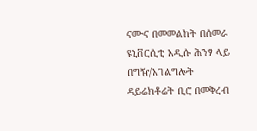ናሙና በመመልከት በሰመራ ዩኒቨርሲቲ አዲሱ ሕንፃ ላይ በግዥ/አገልግሎት ዳይሬክቶሬት ቢሮ በመቅረብ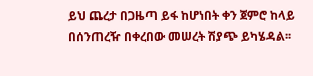ይህ ጨረታ በጋዜጣ ይፋ ከሆነበት ቀን ጀምሮ ከላይ በሰንጠረዥ በቀረበው መሠረት ሽያጭ ይካሄዳል፡፡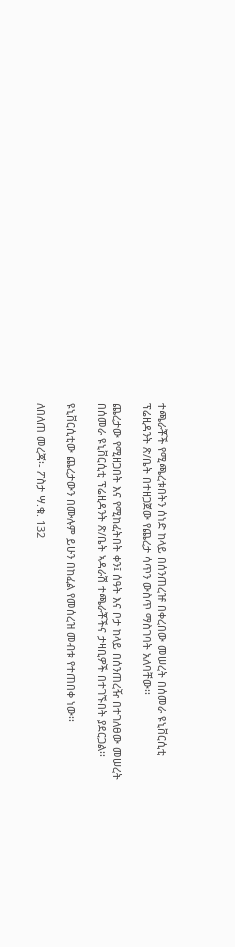ተጫራቾች የሚጫረቱበትን ሰነድ ከላይ በሰንጠረዡ በቀረበው መሠረት በሰመራ ዩኒቨርሲቲ ፕሬዚዳንት ጽ/ቤት በተዘጋጀው የጨረታ ሳጥን ውስጥ ማስገባት አለባቸው፡፡

ጨረታው የሚዘጋበት እና የሚከፈትበት ቀን፤ ሰዓት እና ቦታ ከላይ በሰንጠረዥ በተገለፀው መሠረት በሰመራ ዩኒቨርሲቲ ፕሬዚዳንት ጽ/ቤት ኣዳራሽ ተጫራቾችና ታዛቢዎች በተገኙበት ያደርጋል፡፡

ዩኒቨርሲቲው ጨረታውን በሙሉም ይሁን በከፈል የመሰረዝ መብቱ የተጠበቀ ነው፡፡

ለበለጠ መረጃ፡- ፖስታ ሣ.ቁ. 132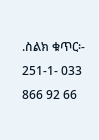.ስልክ ቁጥር፡- 251-1- 033 866 92 66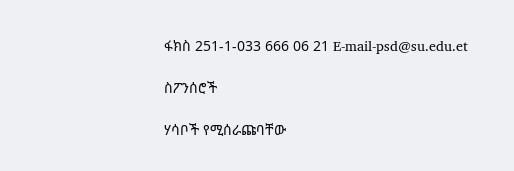ፋክስ 251-1-033 666 06 21 E-mail-psd@su.edu.et

ስፖንሰሮች

ሃሳቦች የሚሰራጩባቸው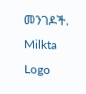መንገዶች.
Milkta Logo